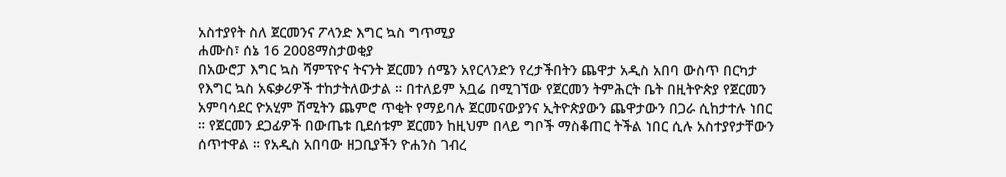አስተያየት ስለ ጀርመንና ፖላንድ እግር ኳስ ግጥሚያ
ሐሙስ፣ ሰኔ 16 2008ማስታወቂያ
በአውሮፓ እግር ኳስ ሻምፕዮና ትናንት ጀርመን ሰሜን አየርላንድን የረታችበትን ጨዋታ አዲስ አበባ ውስጥ በርካታ የእግር ኳስ አፍቃሪዎች ተከታትለውታል ። በተለይም አቧሬ በሚገኘው የጀርመን ትምሕርት ቤት በዚትዮጵያ የጀርመን አምባሳደር ዮአሂም ሽሚትን ጨምሮ ጥቂት የማይባሉ ጀርመናውያንና ኢትዮጵያውን ጨዋታውን በጋራ ሲከታተሉ ነበር ። የጀርመን ደጋፊዎች በውጤቱ ቢደሰቱም ጀርመን ከዚህም በላይ ግቦች ማስቆጠር ትችል ነበር ሲሉ አስተያየታቸውን ሰጥተዋል ። የአዲስ አበባው ዘጋቢያችን ዮሐንስ ገብረ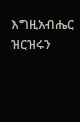እግዚአብሔር ዝርዝሩን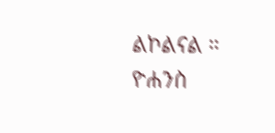ልኮልናል ።
ዮሐንስ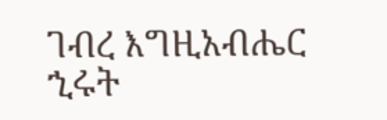ገብረ እግዚአብሔር
ኂሩት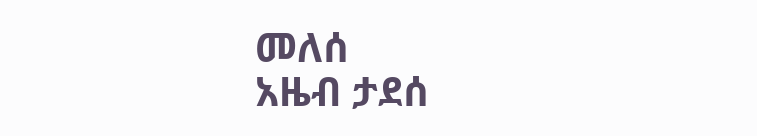መለሰ
አዜብ ታደሰ